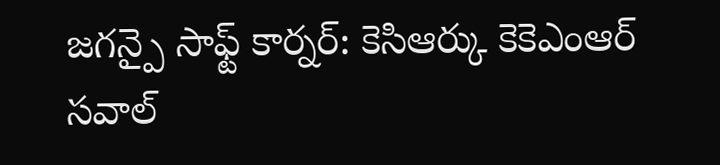జగన్పై సాఫ్ట్ కార్నర్: కెసిఆర్కు కెకెఎంఆర్ సవాల్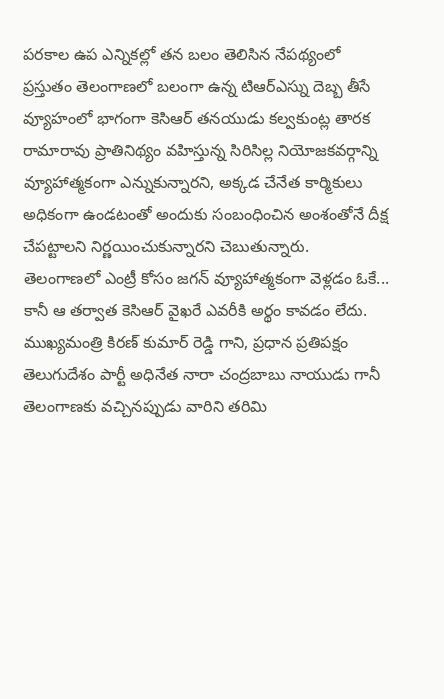పరకాల ఉప ఎన్నికల్లో తన బలం తెలిసిన నేపథ్యంలో ప్రస్తుతం తెలంగాణలో బలంగా ఉన్న టిఆర్ఎస్ను దెబ్బ తీసే వ్యూహంలో భాగంగా కెసిఆర్ తనయుడు కల్వకుంట్ల తారక రామారావు ప్రాతినిథ్యం వహిస్తున్న సిరిసిల్ల నియోజకవర్గాన్ని వ్యూహాత్మకంగా ఎన్నుకున్నారని, అక్కడ చేనేత కార్మికులు అధికంగా ఉండటంతో అందుకు సంబంధించిన అంశంతోనే దీక్ష చేపట్టాలని నిర్ణయించుకున్నారని చెబుతున్నారు.
తెలంగాణలో ఎంట్రీ కోసం జగన్ వ్యూహాత్మకంగా వెళ్లడం ఓకే... కానీ ఆ తర్వాత కెసిఆర్ వైఖరే ఎవరీకి అర్థం కావడం లేదు. ముఖ్యమంత్రి కిరణ్ కుమార్ రెడ్డి గాని, ప్రధాన ప్రతిపక్షం తెలుగుదేశం పార్టీ అధినేత నారా చంద్రబాబు నాయుడు గానీ తెలంగాణకు వచ్చినప్పుడు వారిని తరిమి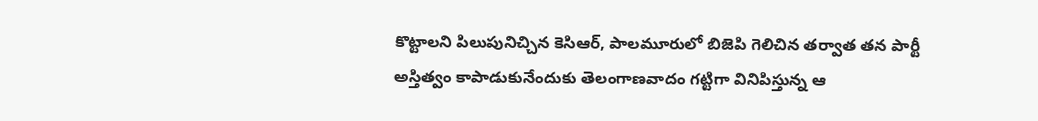కొట్టాలని పిలుపునిచ్చిన కెసిఆర్, పాలమూరులో బిజెపి గెలిచిన తర్వాత తన పార్టీ అస్తిత్వం కాపాడుకునేందుకు తెలంగాణవాదం గట్టిగా వినిపిస్తున్న ఆ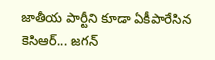జాతీయ పార్టీని కూడా ఏకీపారేసిన కెసిఆర్... జగన్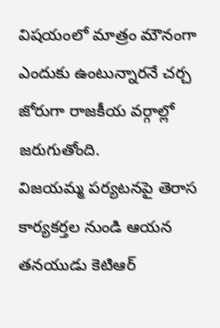విషయంలో మాత్రం మౌనంగా ఎందుకు ఉంటున్నారనే చర్చ జోరుగా రాజకీయ వర్గాల్లో జరుగుతోంది.
విజయమ్మ పర్యటనపై తెరాస కార్యకర్తల నుండి ఆయన తనయుడు కెటిఆర్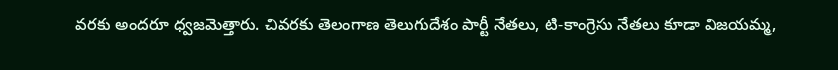వరకు అందరూ ధ్వజమెత్తారు. చివరకు తెలంగాణ తెలుగుదేశం పార్టీ నేతలు, టి-కాంగ్రెసు నేతలు కూడా విజయమ్మ,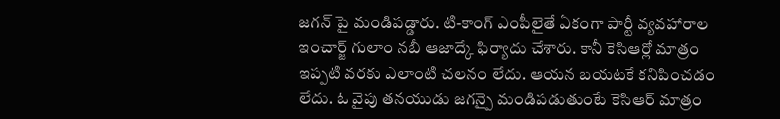జగన్ పై మండిపడ్డారు. టి-కాంగ్ ఎంపీలైతే ఏకంగా పార్టీ వ్యవహారాల ఇంచార్జ్ గులాం నబీ ఆజాద్కే ఫిర్యాదు చేశారు. కానీ కెసిఆర్లో మాత్రం ఇప్పటి వరకు ఎలాంటి చలనం లేదు. ఆయన బయటకే కనిపించడం లేదు. ఓ వైపు తనయుడు జగన్పై మండిపడుతుంటే కెసిఆర్ మాత్రం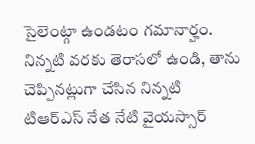సైలెంట్గా ఉండటం గమానార్హం.
నిన్నటి వరకు తెరాసలో ఉండి, తాను చెప్పినట్లుగా చేసిన నిన్నటి టిఆర్ఎస్ నేత నేటి వైయస్సార్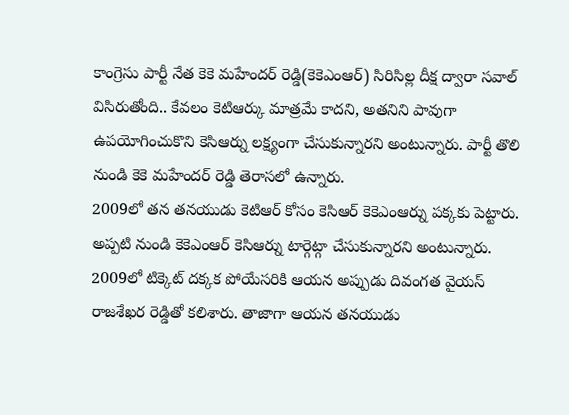కాంగ్రెసు పార్టీ నేత కెకె మహేందర్ రెడ్డి(కెకెఎంఆర్) సిరిసిల్ల దీక్ష ద్వారా సవాల్ విసిరుతోంది.. కేవలం కెటిఆర్కు మాత్రమే కాదని, అతనిని పావుగా ఉపయోగించుకొని కెసిఆర్ను లక్ష్యంగా చేసుకున్నారని అంటున్నారు. పార్టీ తొలి నుండి కెకె మహేందర్ రెడ్డి తెరాసలో ఉన్నారు.
2009లో తన తనయుడు కెటిఆర్ కోసం కెసిఆర్ కెకెఎంఆర్ను పక్కకు పెట్టారు. అప్పటి నుండి కెకెఎంఆర్ కెసిఆర్ను టార్గెట్గా చేసుకున్నారని అంటున్నారు. 2009లో టిక్కెట్ దక్కక పోయేసరికి ఆయన అప్పుడు దివంగత వైయస్ రాజశేఖర రెడ్డితో కలిశారు. తాజాగా ఆయన తనయుడు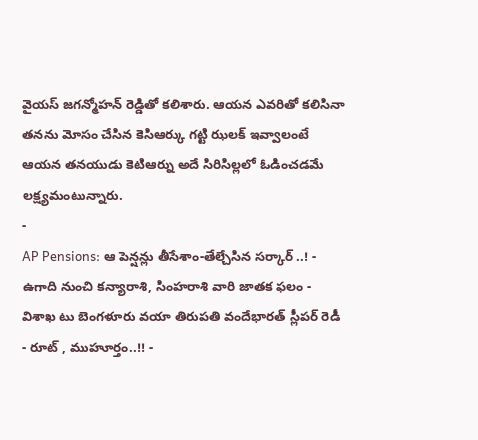వైయస్ జగన్మోహన్ రెడ్డితో కలిశారు. ఆయన ఎవరితో కలిసినా తనను మోసం చేసిన కెసిఆర్కు గట్టి ఝలక్ ఇవ్వాలంటే ఆయన తనయుడు కెటిఆర్ను అదే సిరిసిల్లలో ఓడించడమే లక్ష్యమంటున్నారు.
-
AP Pensions: ఆ పెన్షన్లు తీసేశాం-తేల్చేసిన సర్కార్ ..! -
ఉగాది నుంచి కన్యారాశి, సింహరాశి వారి జాతక ఫలం -
విశాఖ టు బెంగళూరు వయా తిరుపతి వందేభారత్ స్లీపర్ రెడీ - రూట్ , ముహూర్తం..!! -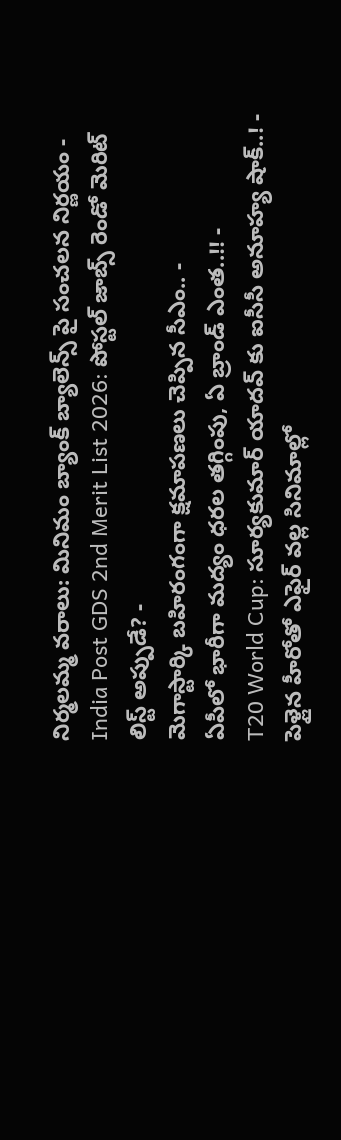నిర్మలమ్మ వరాలు: మినిమం బ్యాంక్ బ్యాలెన్స్ పై సంచలన నిర్ణయం -
India Post GDS 2nd Merit List 2026: పోస్టల్ జాబ్స్ రెండో మెరిట్ లిస్ట్ అప్పుడే? -
మెగాస్టార్కి బహిరంగంగా క్షమాపణలు చెప్పిన సీఎం.. -
ఏపీలో భారీగా మద్యం ధరల తగ్గింపు, ఏ బ్రాండ్ ఎంత..!! -
T20 World Cup: సూర్యకుమార్ యాదవ్ కు ఐసీసీ అనూహ్య షాక్..! -
పెళ్లైన హీరోతో ఎఫైర్ వల్ల సినిమాల్లో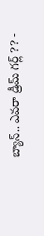బ్యాన్.. ఎవరా డ్రీమ్ గర్ల్ ?? -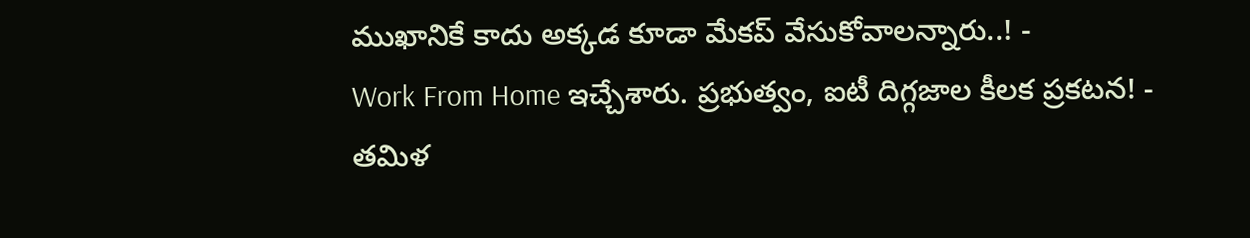ముఖానికే కాదు అక్కడ కూడా మేకప్ వేసుకోవాలన్నారు..! -
Work From Home ఇచ్చేశారు. ప్రభుత్వం, ఐటీ దిగ్గజాల కీలక ప్రకటన! -
తమిళ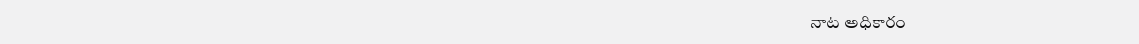నాట అధికారం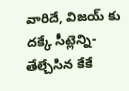వారిదే, విజయ్ కు దక్కే సీట్లెన్ని- తేల్చేసిన కేకే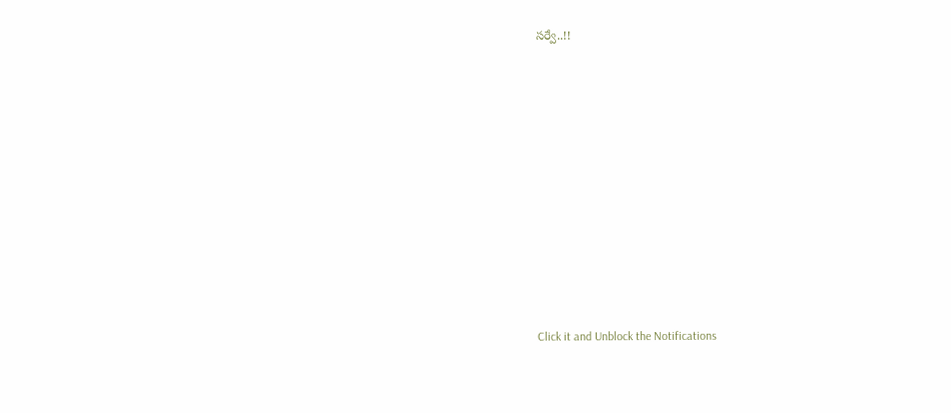సర్వే..!!












Click it and Unblock the Notifications